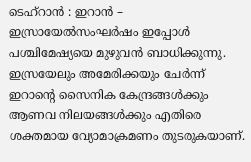ടെഹ്റാൻ : ഇറാൻ – ഇസ്രായേൽസംഘർഷം ഇപ്പോൾ പശ്ചിമേഷ്യയെ മുഴുവൻ ബാധിക്കുന്നു. ഇസ്രയേലും അമേരിക്കയും ചേർന്ന് ഇറാന്റെ സൈനിക കേന്ദ്രങ്ങൾക്കും ആണവ നിലയങ്ങൾക്കും എതിരെ ശക്തമായ വ്യോമാക്രമണം തുടരുകയാണ്.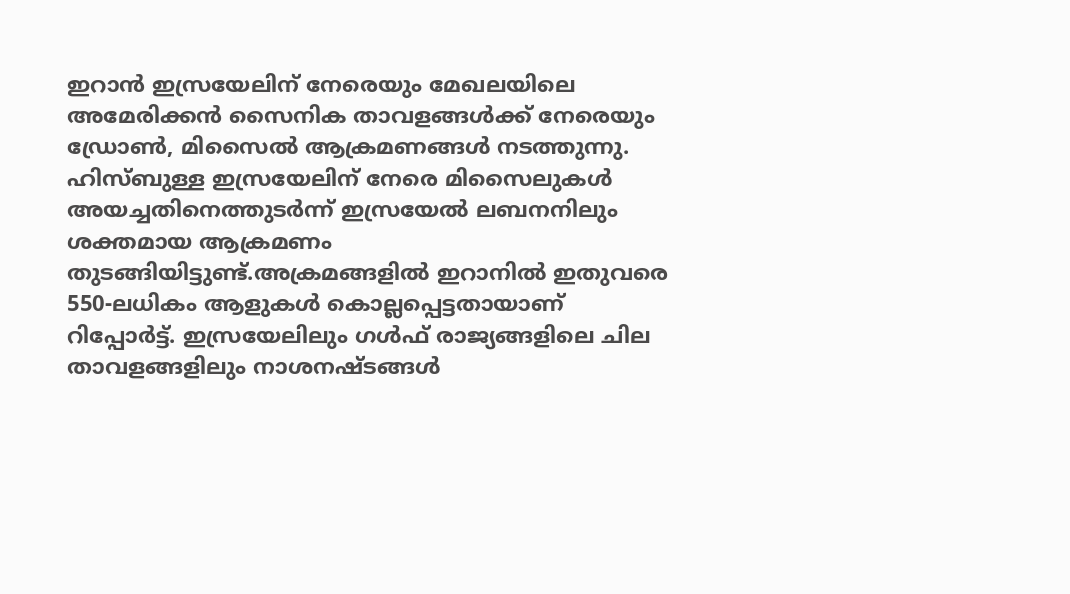ഇറാൻ ഇസ്രയേലിന് നേരെയും മേഖലയിലെ അമേരിക്കൻ സൈനിക താവളങ്ങൾക്ക് നേരെയും ഡ്രോൺ, മിസൈൽ ആക്രമണങ്ങൾ നടത്തുന്നു. ഹിസ്ബുള്ള ഇസ്രയേലിന് നേരെ മിസൈലുകൾ അയച്ചതിനെത്തുടർന്ന് ഇസ്രയേൽ ലബനനിലും ശക്തമായ ആക്രമണം തുടങ്ങിയിട്ടുണ്ട്.അക്രമങ്ങളിൽ ഇറാനിൽ ഇതുവരെ 550-ലധികം ആളുകൾ കൊല്ലപ്പെട്ടതായാണ് റിപ്പോർട്ട്. ഇസ്രയേലിലും ഗൾഫ് രാജ്യങ്ങളിലെ ചില താവളങ്ങളിലും നാശനഷ്ടങ്ങൾ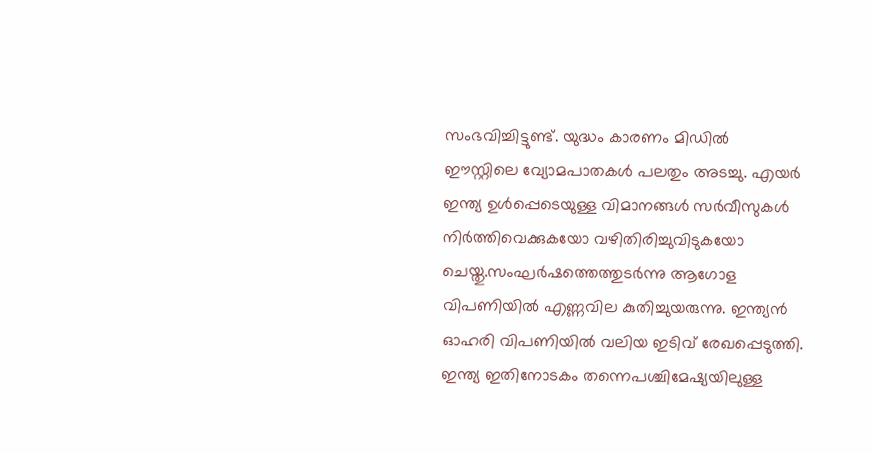സംഭവിച്ചിട്ടുണ്ട്. യുദ്ധം കാരണം മിഡിൽ ഈസ്റ്റിലെ വ്യോമപാതകൾ പലതും അടച്ചു. എയർ ഇന്ത്യ ഉൾപ്പെടെയുള്ള വിമാനങ്ങൾ സർവീസുകൾ നിർത്തിവെക്കുകയോ വഴിതിരിച്ചുവിടുകയോ ചെയ്തു.സംഘർഷത്തെത്തുടർന്നു ആഗോള വിപണിയിൽ എണ്ണവില കുതിച്ചുയരുന്നു. ഇന്ത്യൻ ഓഹരി വിപണിയിൽ വലിയ ഇടിവ് രേഖപ്പെടുത്തി. ഇന്ത്യ ഇതിനോടകം തന്നെപശ്ചിമേഷ്യയിലുള്ള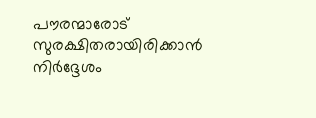പൗരന്മാരോട് സുരക്ഷിതരായിരിക്കാൻ നിർദ്ദേശം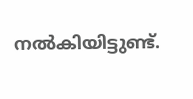നൽകിയിട്ടുണ്ട്.